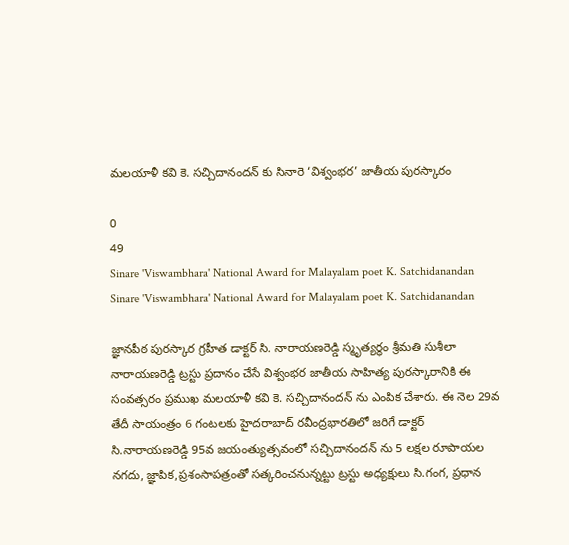మలయాళీ కవి కె. సచ్చిదానందన్ కు సినారె ‘విశ్వంభర’ జాతీయ పురస్కారం

0
49
Sinare 'Viswambhara' National Award for Malayalam poet K. Satchidanandan
Sinare 'Viswambhara' National Award for Malayalam poet K. Satchidanandan

జ్ఞానపీఠ పురస్కార గ్రహీత డాక్టర్ సి. నారాయణరెడ్డి స్మృత్యర్థం శ్రీమతి సుశీలా నారాయణరెడ్డి ట్రస్టు ప్రదానం చేసే విశ్వంభర జాతీయ సాహిత్య పురస్కారానికి ఈ సంవత్సరం ప్రముఖ మలయాళీ కవి కె. సచ్చిదానందన్ ను ఎంపిక చేశారు. ఈ నెల 29వ తేదీ సాయంత్రం 6 గంటలకు హైదరాబాద్ రవీంద్రభారతిలో జరిగే డాక్టర్ సి.నారాయణరెడ్డి 95వ జయంత్యుత్సవంలో సచ్చిదానందన్ ను 5 లక్షల రూపాయల నగదు, జ్ఞాపిక,ప్రశంసాపత్రంతో సత్కరించనున్నట్టు ట్రస్టు అధ్యక్షులు సి.గంగ, ప్రధాన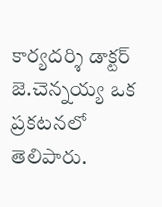కార్యదర్శి డాక్టర్ జె.చెన్నయ్య ఒక ప్రకటనలో తెలిపారు.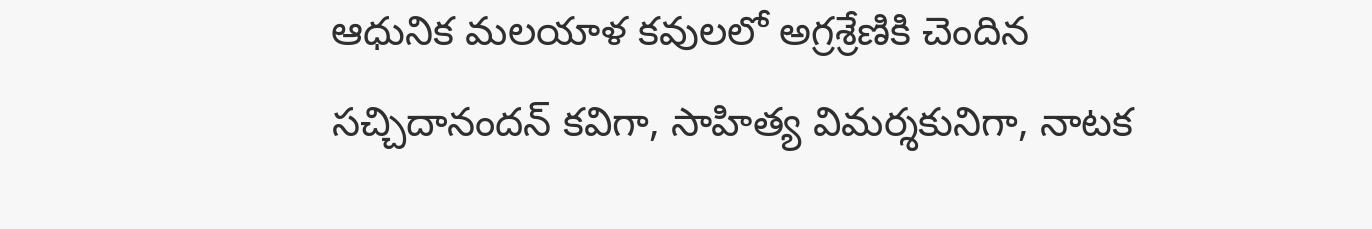ఆధునిక మలయాళ కవులలో అగ్రశ్రేణికి చెందిన సచ్చిదానందన్ కవిగా, సాహిత్య విమర్శకునిగా, నాటక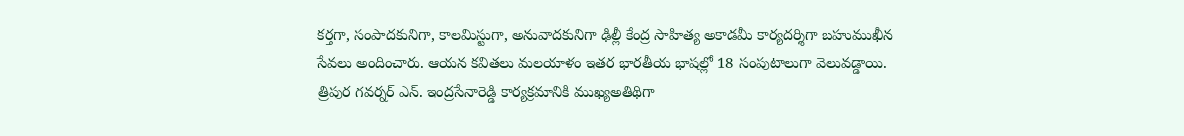కర్తగా, సంపాదకునిగా, కాలమిస్టుగా, అనువాదకునిగా ఢిల్లీ కేంద్ర సాహిత్య అకాడమీ కార్యదర్శిగా బహుముఖీన సేవలు అందించారు. ఆయన కవితలు మలయాళం ఇతర భారతీయ భాషల్లో 18 సంపుటాలుగా వెలువడ్డాయి. త్రిపుర గవర్నర్ ఎన్. ఇంద్రసేనారెడ్డి కార్యక్రమానికి ముఖ్యఅతిథిగా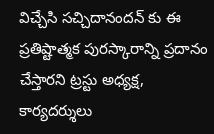విచ్చేసి సచ్చిదానందన్ కు ఈ ప్రతిష్టాత్మక పురస్కారాన్ని ప్రదానం చేస్తారని ట్రస్టు అధ్యక్ష, కార్యదర్శులు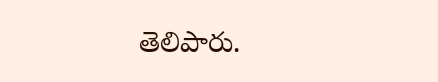తెలిపారు.